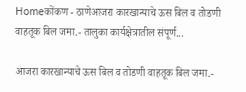Homeकोंकण - ठाणेआजरा कारखान्याचे ऊस बिल व तोडणी वाहतूक बिल जमा.- तालुका कार्यक्षेत्रातील संपूर्ण...

आजरा कारखान्याचे ऊस बिल व तोडणी वाहतूक बिल जमा.-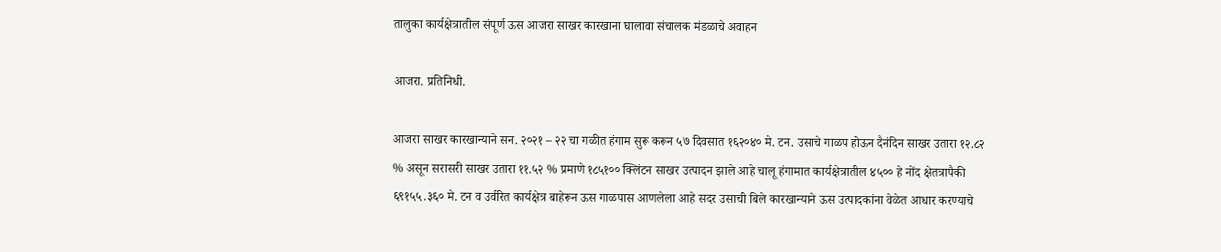तालुका कार्यक्षेत्रातील संपूर्ण ऊस आजरा साखर कारखाना घालावा संचालक मंडळाचे अवाहन

आजरा. प्रतिनिधी.

आजरा साखर कारखान्याने सन. २०२१ – २२ चा गळीत हंगाम सुरू करून ५७ दिवसात १६२०४० मे. टन. उसाचे गाळप होऊन दैनंदिन साखर उतारा १२.८२ % असून सरासरी साखर उतारा ११.५२ % प्रमाणे १८५१०० क्लिंटन साखर उत्पादन झाले आहे चालू हंगामात कार्यक्षेत्रातील ४५०० हे नोंद क्षेतत्रापैकी ६९१५५.३६० मे. टन व उर्वरित कार्यक्षेत्र बाहेरून ऊस गाळपास आणलेला आहे सदर उसाची बिले कारखान्याने ऊस उत्पादकांना वेळेत आधार करण्याचे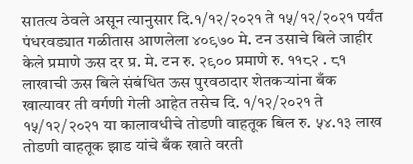सातत्य ठेवले असून त्यानुसार दि.१/१२/२०२१ ते १५/१२/२०२१ पर्यंत पंधरवड्यात गळीतास आणलेला ४०९७० मे. टन उसाचे बिले जाहीर केले प्रमाणे ऊस दर प्र. मे. टन रु. २९०० प्रमाणे रु. ११८२ . ८१ लाखाची ऊस बिले संबंधित ऊस पुरवठादार शेतकऱ्यांना बँक खात्यावर ती वर्गणी गेली आहेत तसेच दि. १/१२/२०२१ ते १५/१२/२०२१ या कालावधीचे तोडणी वाहतूक बिल रु. ५४.१३ लाख तोडणी वाहतूक झाड यांचे बँक खाते वरती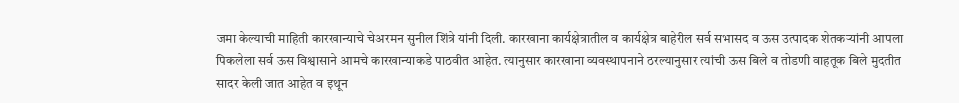जमा केल्याची माहिती कारखान्याचे चेअरमन सुनील शिंत्रे यांनी दिली. कारखाना कार्यक्षेत्रातील व कार्यक्षेत्र बाहेरील सर्व सभासद व ऊस उत्पादक शेतकऱ्यांनी आपला पिकलेला सर्व ऊस विश्वासाने आमचे कारखान्याकडे पाठवीत आहेत. त्यानुसार कारखाना व्यवस्थापनाने ठरल्यानुसार त्यांची ऊस बिले व तोडणी वाहतूक बिले मुदतीत सादर केली जात आहेत व इथून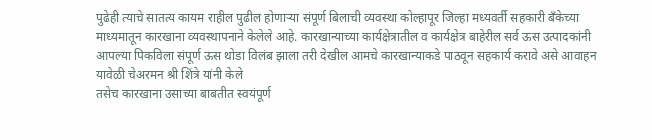पुढेही त्याचे सातत्य कायम राहील पुढील होणाऱ्या संपूर्ण बिलाची व्यवस्था कोल्हापूर जिल्हा मध्यवर्ती सहकारी बँकेच्या माध्यमातून कारखाना व्यवस्थापनाने केलेले आहे. कारखान्याच्या कार्यक्षेत्रातील व कार्यक्षेत्र बाहेरील सर्व ऊस उत्पादकांनी आपल्या पिकविला संपूर्ण ऊस थोडा विलंब झाला तरी देखील आमचे कारखान्याकडे पाठवून सहकार्य करावे असे आवाहन यावेळी चेअरमन श्री शिंत्रे यांनी केले
तसेच कारखाना उसाच्या बाबतीत स्वयंपूर्ण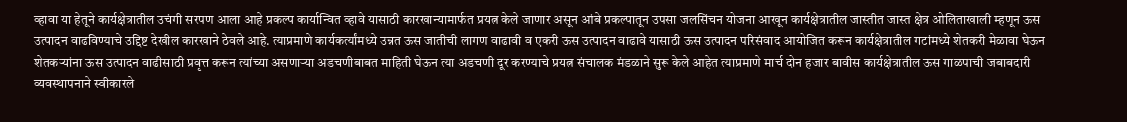व्हावा या हेतूने कार्यक्षेत्रातील उचंगी सरपण आला आहे प्रकल्प कार्यान्वित व्हावे यासाठी कारखान्यामार्फत प्रयत्न केले जाणार असून आंबे प्रकल्पातून उपसा जलसिंचन योजना आखून कार्यक्षेत्रातील जास्तीत जास्त क्षेत्र ओलिताखाली म्हणून ऊस उत्पादन वाढविण्याचे उद्दिष्ट देखील कारखाने ठेवले आहे. त्याप्रमाणे कार्यकर्त्यांमध्ये उन्नत ऊस जातीची लागण वाढावी व एकरी ऊस उत्पादन वाढावे यासाठी ऊस उत्पादन परिसंवाद आयोजित करून कार्यक्षेत्रातील गटांमध्ये शेतकरी मेळावा घेऊन शेतकऱ्यांना ऊस उत्पादन वाढीसाठी प्रवृत्त करून त्यांच्या असणाऱ्या अडचणीबाबत माहिती घेऊन त्या अडचणी दूर करण्याचे प्रयत्न संचालक मंडळाने सुरू केले आहेत त्याप्रमाणे मार्च दोन हजार बावीस कार्यक्षेत्रातील ऊस गाळपाची जबाबदारी व्यवस्थापनाने स्वीकारले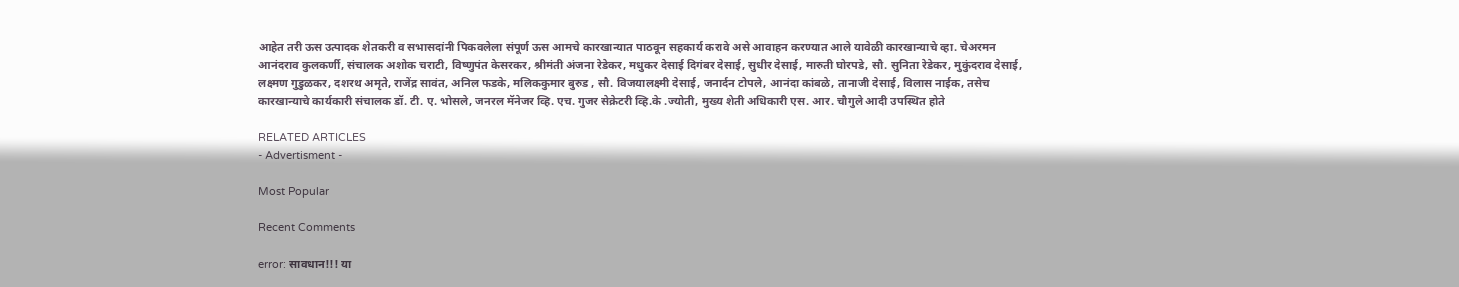आहेत तरी ऊस उत्पादक शेतकरी व सभासदांनी पिकवलेला संपूर्ण ऊस आमचे कारखान्यात पाठवून सहकार्य करावे असे आवाहन करण्यात आले यावेळी कारखान्याचे व्हा. चेअरमन आनंदराव कुलकर्णी, संचालक अशोक चराटी, विष्णुपंत केसरकर, श्रीमंती अंजना रेडेकर, मधुकर देसाई दिगंबर देसाई, सुधीर देसाई, मारुती घोरपडे, सौ. सुनिता रेडेकर, मुकुंदराव देसाई, लक्ष्मण गुडुळकर, दशरथ अमृते, राजेंद्र सावंत, अनिल फडके, मलिककुमार बुरुड , सौ. विजयालक्ष्मी देसाई, जनार्दन टोपले, आनंदा कांबळे, तानाजी देसाई, विलास नाईक, तसेच कारखान्याचे कार्यकारी संचालक डॉ. टी. ए. भोसले, जनरल मॅनेजर व्हि. एच. गुजर सेक्रेटरी व्हि.के .ज्योती, मुख्य शेती अधिकारी एस. आर. चौगुले आदी उपस्थित होते

RELATED ARTICLES
- Advertisment -

Most Popular

Recent Comments

error: सावधान!!! या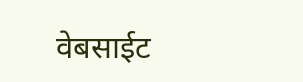वेबसाईट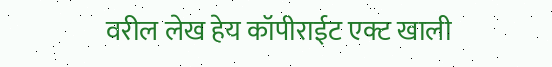वरील लेख हेय कॉपीराईट एक्ट खाली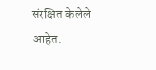संरक्षित केलेले आहेत.